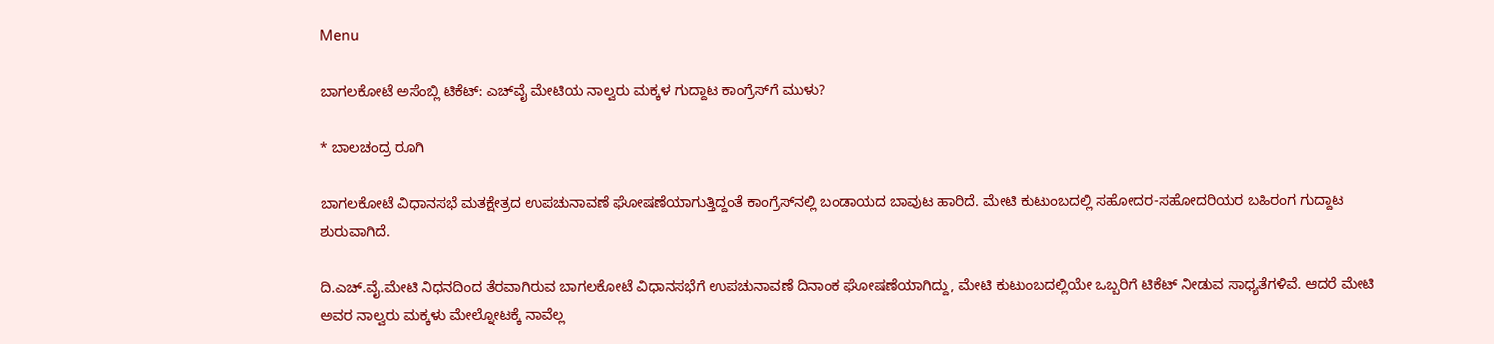Menu

ಬಾಗಲಕೋಟೆ ಅಸೆಂಬ್ಲಿ ಟಿಕೆಟ್‌: ಎಚ್‌ವೈ ಮೇಟಿಯ ನಾಲ್ವರು ಮಕ್ಕಳ ಗುದ್ದಾಟ ಕಾಂಗ್ರೆಸ್‌ಗೆ ಮುಳು?

* ಬಾಲಚಂದ್ರ ರೂಗಿ

ಬಾಗಲಕೋಟೆ ವಿಧಾನಸಭೆ ಮತಕ್ಷೇತ್ರದ ಉಪಚುನಾವಣೆ ಘೋಷಣೆಯಾಗುತ್ತಿದ್ದಂತೆ ಕಾಂಗ್ರೆಸ್‌ನಲ್ಲಿ ಬಂಡಾಯದ ಬಾವುಟ ಹಾರಿದೆ. ಮೇಟಿ ಕುಟುಂಬದಲ್ಲಿ ಸಹೋದರ-ಸಹೋದರಿಯರ ಬಹಿರಂಗ ಗುದ್ದಾಟ ಶುರುವಾಗಿದೆ.

ದಿ.ಎಚ್.ವೈ.ಮೇಟಿ ನಿಧನದಿಂದ ತೆರವಾಗಿರುವ ಬಾಗಲಕೋಟೆ ವಿಧಾನಸಭೆಗೆ ಉಪಚುನಾವಣೆ ದಿನಾಂಕ ಘೋಷಣೆಯಾಗಿದ್ದು, ಮೇಟಿ ಕುಟುಂಬದಲ್ಲಿಯೇ ಒಬ್ಬರಿಗೆ ಟಿಕೆಟ್ ನೀಡುವ ಸಾಧ್ಯತೆಗಳಿವೆ. ಆದರೆ ಮೇಟಿ ಅವರ ನಾಲ್ವರು ಮಕ್ಕಳು ಮೇಲ್ನೋಟಕ್ಕೆ ನಾವೆಲ್ಲ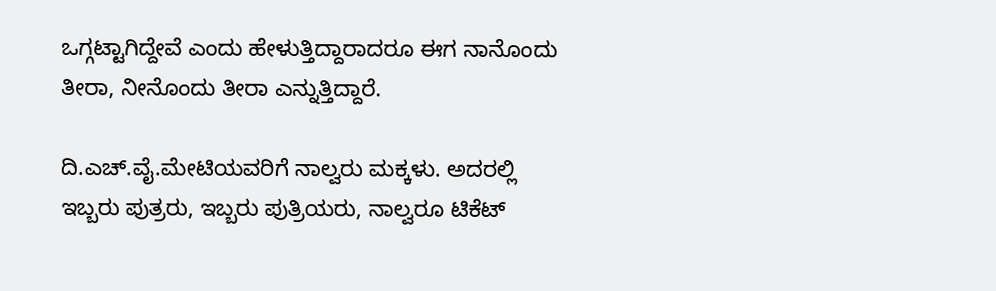ಒಗ್ಗಟ್ಟಾಗಿದ್ದೇವೆ ಎಂದು ಹೇಳುತ್ತಿದ್ದಾರಾದರೂ ಈಗ ನಾನೊಂದು ತೀರಾ, ನೀನೊಂದು ತೀರಾ ಎನ್ನುತ್ತಿದ್ದಾರೆ.

ದಿ.ಎಚ್.ವೈ.ಮೇಟಿಯವರಿಗೆ ನಾಲ್ವರು ಮಕ್ಕಳು. ಅದರಲ್ಲಿ ಇಬ್ಬರು ಪುತ್ರರು, ಇಬ್ಬರು ಪುತ್ರಿಯರು, ನಾಲ್ವರೂ ಟಿಕೆಟ್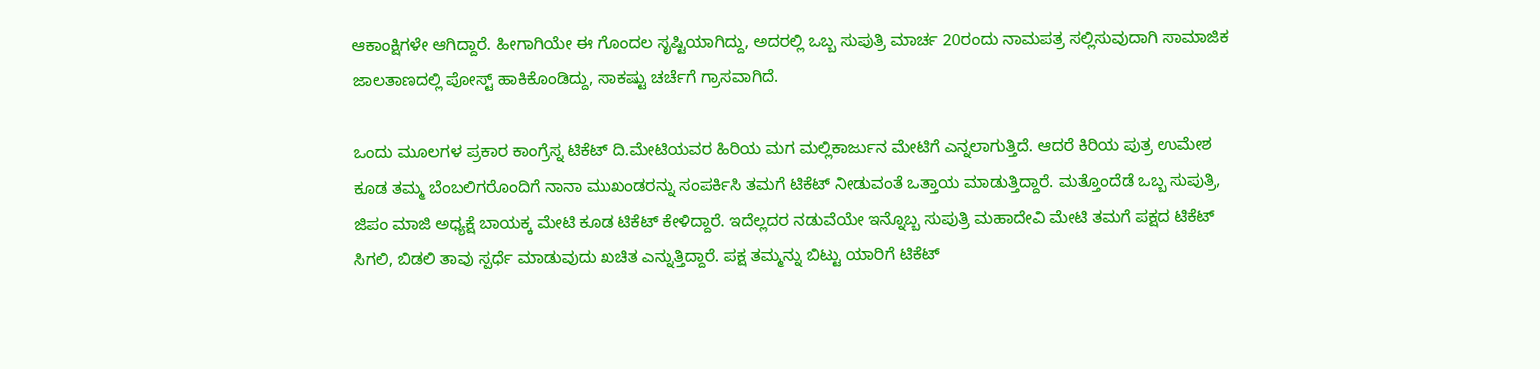ಆಕಾಂಕ್ಷಿಗಳೇ ಆಗಿದ್ದಾರೆ. ಹೀಗಾಗಿಯೇ ಈ ಗೊಂದಲ ಸೃಷ್ಟಿಯಾಗಿದ್ದು, ಅದರಲ್ಲಿ ಒಬ್ಬ ಸುಪುತ್ರಿ ಮಾರ್ಚ 20ರಂದು ನಾಮಪತ್ರ ಸಲ್ಲಿಸುವುದಾಗಿ ಸಾಮಾಜಿಕ ಜಾಲತಾಣದಲ್ಲಿ ಪೋಸ್ಟ್ ಹಾಕಿಕೊಂಡಿದ್ದು, ಸಾಕಷ್ಟು ಚರ್ಚೆಗೆ ಗ್ರಾಸವಾಗಿದೆ.

ಒಂದು ಮೂಲಗಳ ಪ್ರಕಾರ ಕಾಂಗ್ರೆಸ್ನ ಟಿಕೆಟ್ ದಿ.ಮೇಟಿಯವರ ಹಿರಿಯ ಮಗ ಮಲ್ಲಿಕಾರ್ಜುನ ಮೇಟಿಗೆ ಎನ್ನಲಾಗುತ್ತಿದೆ. ಆದರೆ ಕಿರಿಯ ಪುತ್ರ ಉಮೇಶ ಕೂಡ ತಮ್ಮ ಬೆಂಬಲಿಗರೊಂದಿಗೆ ನಾನಾ ಮುಖಂಡರನ್ನು ಸಂಪರ್ಕಿಸಿ ತಮಗೆ ಟಿಕೆಟ್ ನೀಡುವಂತೆ ಒತ್ತಾಯ ಮಾಡುತ್ತಿದ್ದಾರೆ. ಮತ್ತೊಂದೆಡೆ ಒಬ್ಬ ಸುಪುತ್ರಿ, ಜಿಪಂ ಮಾಜಿ ಅಧ್ಯಕ್ಷೆ ಬಾಯಕ್ಕ ಮೇಟಿ ಕೂಡ ಟಿಕೆಟ್ ಕೇಳಿದ್ದಾರೆ. ಇದೆಲ್ಲದರ ನಡುವೆಯೇ ಇನ್ನೊಬ್ಬ ಸುಪುತ್ರಿ ಮಹಾದೇವಿ ಮೇಟಿ ತಮಗೆ ಪಕ್ಷದ ಟಿಕೆಟ್ ಸಿಗಲಿ, ಬಿಡಲಿ ತಾವು ಸ್ಪರ್ಧೆ ಮಾಡುವುದು ಖಚಿತ ಎನ್ನುತ್ತಿದ್ದಾರೆ. ಪಕ್ಷ ತಮ್ಮನ್ನು ಬಿಟ್ಟು ಯಾರಿಗೆ ಟಿಕೆಟ್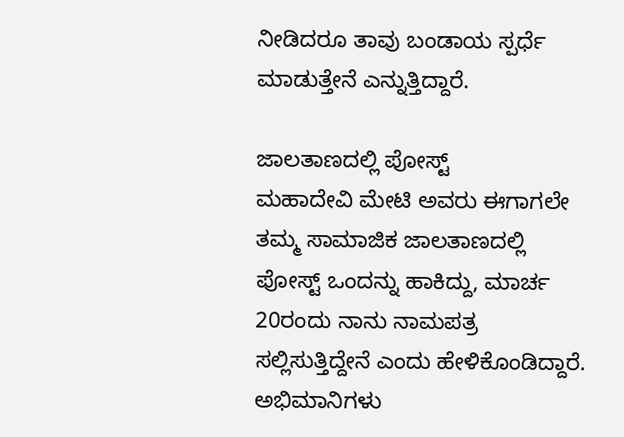ನೀಡಿದರೂ ತಾವು ಬಂಡಾಯ ಸ್ಪರ್ಧೆ ಮಾಡುತ್ತೇನೆ ಎನ್ನುತ್ತಿದ್ದಾರೆ.

ಜಾಲತಾಣದಲ್ಲಿ ಪೋಸ್ಟ್
ಮಹಾದೇವಿ ಮೇಟಿ ಅವರು ಈಗಾಗಲೇ ತಮ್ಮ ಸಾಮಾಜಿಕ ಜಾಲತಾಣದಲ್ಲಿ ಪೋಸ್ಟ್ ಒಂದನ್ನು ಹಾಕಿದ್ದು, ಮಾರ್ಚ 20ರಂದು ನಾನು ನಾಮಪತ್ರ ಸಲ್ಲಿಸುತ್ತಿದ್ದೇನೆ ಎಂದು ಹೇಳಿಕೊಂಡಿದ್ದಾರೆ. ಅಭಿಮಾನಿಗಳು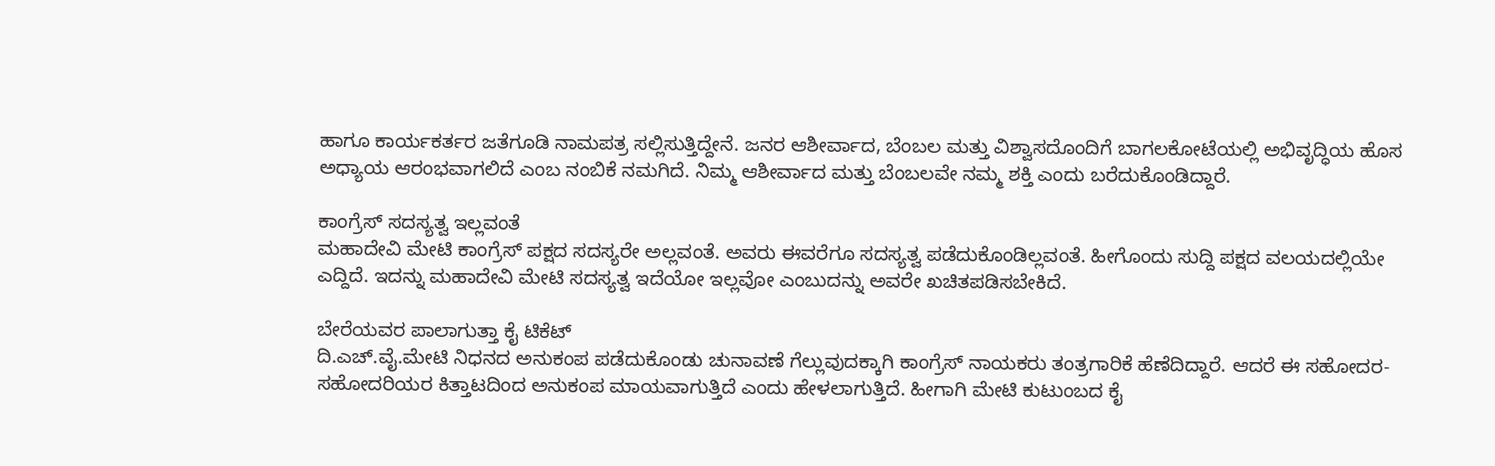ಹಾಗೂ ಕಾರ್ಯಕರ್ತರ ಜತೆಗೂಡಿ ನಾಮಪತ್ರ ಸಲ್ಲಿಸುತ್ತಿದ್ದೇನೆ. ಜನರ ಆಶೀರ್ವಾದ, ಬೆಂಬಲ ಮತ್ತು ವಿಶ್ವಾಸದೊಂದಿಗೆ ಬಾಗಲಕೋಟೆಯಲ್ಲಿ ಅಭಿವೃದ್ಧಿಯ ಹೊಸ ಅಧ್ಯಾಯ ಆರಂಭವಾಗಲಿದೆ ಎಂಬ ನಂಬಿಕೆ ನಮಗಿದೆ. ನಿಮ್ಮ ಆಶೀರ್ವಾದ ಮತ್ತು ಬೆಂಬಲವೇ ನಮ್ಮ ಶಕ್ತಿ ಎಂದು ಬರೆದುಕೊಂಡಿದ್ದಾರೆ.

ಕಾಂಗ್ರೆಸ್ ಸದಸ್ಯತ್ವ ಇಲ್ಲವಂತೆ
ಮಹಾದೇವಿ ಮೇಟಿ ಕಾಂಗ್ರೆಸ್ ಪಕ್ಷದ ಸದಸ್ಯರೇ ಅಲ್ಲವಂತೆ. ಅವರು ಈವರೆಗೂ ಸದಸ್ಯತ್ವ ಪಡೆದುಕೊಂಡಿಲ್ಲವಂತೆ. ಹೀಗೊಂದು ಸುದ್ದಿ ಪಕ್ಷದ ವಲಯದಲ್ಲಿಯೇ ಎದ್ದಿದೆ. ಇದನ್ನು ಮಹಾದೇವಿ ಮೇಟಿ ಸದಸ್ಯತ್ವ ಇದೆಯೋ ಇಲ್ಲವೋ ಎಂಬುದನ್ನು ಅವರೇ ಖಚಿತಪಡಿಸಬೇಕಿದೆ.

ಬೇರೆಯವರ ಪಾಲಾಗುತ್ತಾ ಕೈ ಟಿಕೆಟ್
ದಿ.ಎಚ್.ವೈ.ಮೇಟಿ ನಿಧನದ ಅನುಕಂಪ ಪಡೆದುಕೊಂಡು ಚುನಾವಣೆ ಗೆಲ್ಲುವುದಕ್ಕಾಗಿ ಕಾಂಗ್ರೆಸ್ ನಾಯಕರು ತಂತ್ರಗಾರಿಕೆ ಹೆಣೆದಿದ್ದಾರೆ. ಆದರೆ ಈ ಸಹೋದರ-ಸಹೋದರಿಯರ ಕಿತ್ತಾಟದಿಂದ ಅನುಕಂಪ ಮಾಯವಾಗುತ್ತಿದೆ ಎಂದು ಹೇಳಲಾಗುತ್ತಿದೆ. ಹೀಗಾಗಿ ಮೇಟಿ ಕುಟುಂಬದ ಕೈ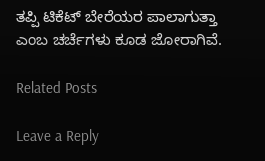ತಪ್ಪಿ ಟಿಕೆಟ್ ಬೇರೆಯರ ಪಾಲಾಗುತ್ತಾ ಎಂಬ ಚರ್ಚೆಗಳು ಕೂಡ ಜೋರಾಗಿವೆ.

Related Posts

Leave a Reply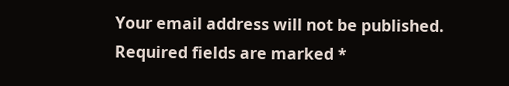Your email address will not be published. Required fields are marked *